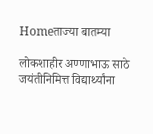Homeताज्या बातम्या

लोकशाहीर अण्णाभाऊ साठे जयंतीनिमित्त विद्यार्थ्यांना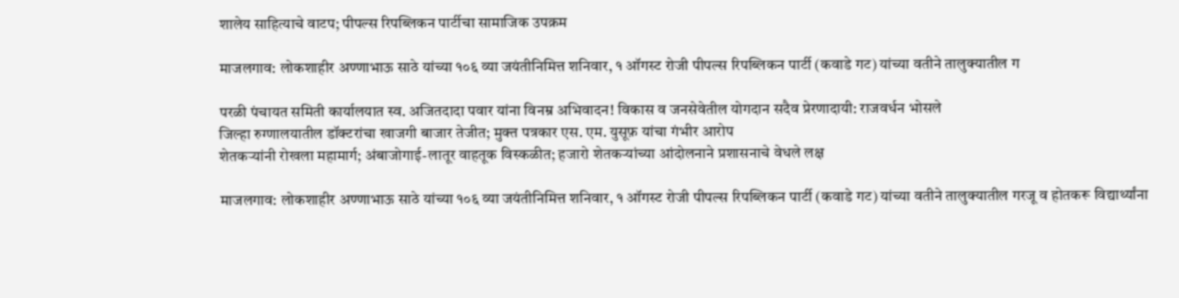शालेय साहित्याचे वाटप; पीपल्स रिपब्लिकन पार्टीचा सामाजिक उपक्रम

माजलगाव: लोकशाहीर अण्णाभाऊ साठे यांच्या १०६ व्या जयंतीनिमित्त शनिवार, १ ऑगस्ट रोजी पीपल्स रिपब्लिकन पार्टी (कवाडे गट) यांच्या वतीने तालुक्यातील ग

परळी पंचायत समिती कार्यालयात स्व. अजितदादा पवार यांना विनम्र अभिवादन! विकास व जनसेवेतील योगदान सदैव प्रेरणादायी: राजवर्धन भोसले
जिल्हा रुग्णालयातील डॉक्टरांचा खाजगी बाजार तेजीत; मुक्त पत्रकार एस. एम. युसूफ़ यांचा गंभीर आरोप
शेतकर्‍यांनी रोखला महामार्ग; अंबाजोगाई-लातूर वाहतूक विस्कळीत; हजारो शेतकर्‍यांच्या आंदोलनाने प्रशासनाचे वेधले लक्ष

माजलगाव: लोकशाहीर अण्णाभाऊ साठे यांच्या १०६ व्या जयंतीनिमित्त शनिवार, १ ऑगस्ट रोजी पीपल्स रिपब्लिकन पार्टी (कवाडे गट) यांच्या वतीने तालुक्यातील गरजू व होतकरू विद्यार्थ्यांना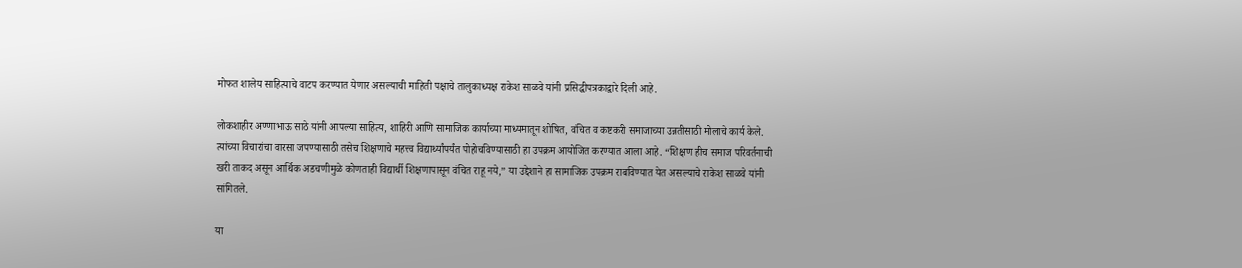मोफत शालेय साहित्याचे वाटप करण्यात येणार असल्याची माहिती पक्षाचे तालुकाध्यक्ष राकेश साळवे यांनी प्रसिद्धीपत्रकाद्वारे दिली आहे.

लोकशाहीर अण्णाभाऊ साठे यांनी आपल्या साहित्य, शाहिरी आणि सामाजिक कार्याच्या माध्यमातून शोषित, वंचित व कष्टकरी समाजाच्या उन्नतीसाठी मोलाचे कार्य केले. त्यांच्या विचारांचा वारसा जपण्यासाठी तसेच शिक्षणाचे महत्त्व विद्यार्थ्यांपर्यंत पोहोचविण्यासाठी हा उपक्रम आयोजित करण्यात आला आहे. “शिक्षण हीच समाज परिवर्तनाची खरी ताकद असून आर्थिक अडचणीमुळे कोणताही विद्यार्थी शिक्षणापासून वंचित राहू नये,” या उद्देशाने हा सामाजिक उपक्रम राबविण्यात येत असल्याचे राकेश साळवे यांनी सांगितले.

या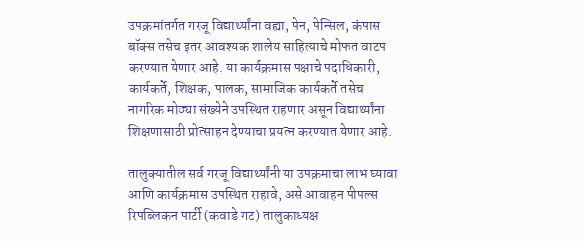उपक्रमांतर्गत गरजू विद्यार्थ्यांना वह्या, पेन, पेन्सिल, कंपास बॉक्स तसेच इतर आवश्यक शालेय साहित्याचे मोफत वाटप करण्यात येणार आहे. या कार्यक्रमास पक्षाचे पदाधिकारी, कार्यकर्ते, शिक्षक, पालक, सामाजिक कार्यकर्ते तसेच नागरिक मोठ्या संख्येने उपस्थित राहणार असून विद्यार्थ्यांना शिक्षणासाठी प्रोत्साहन देण्याचा प्रयत्न करण्यात येणार आहे.

तालुक्यातील सर्व गरजू विद्यार्थ्यांनी या उपक्रमाचा लाभ घ्यावा आणि कार्यक्रमास उपस्थित राहावे, असे आवाहन पीपल्स रिपब्लिकन पार्टी (कवाडे गट) तालुकाध्यक्ष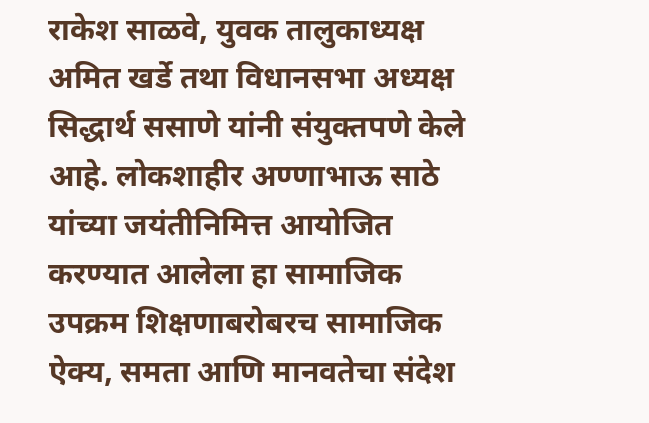राकेश साळवे, युवक तालुकाध्यक्ष अमित खर्डे तथा विधानसभा अध्यक्ष सिद्धार्थ ससाणे यांनी संयुक्तपणे केले आहे. लोकशाहीर अण्णाभाऊ साठे यांच्या जयंतीनिमित्त आयोजित करण्यात आलेला हा सामाजिक उपक्रम शिक्षणाबरोबरच सामाजिक ऐक्य, समता आणि मानवतेचा संदेश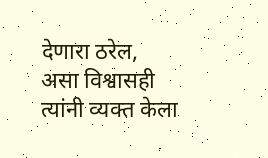देणारा ठरेल, असा विश्वासही त्यांनी व्यक्त केला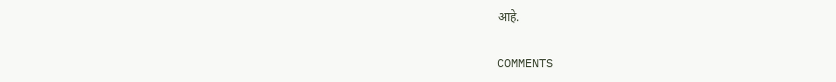आहे.

COMMENTS